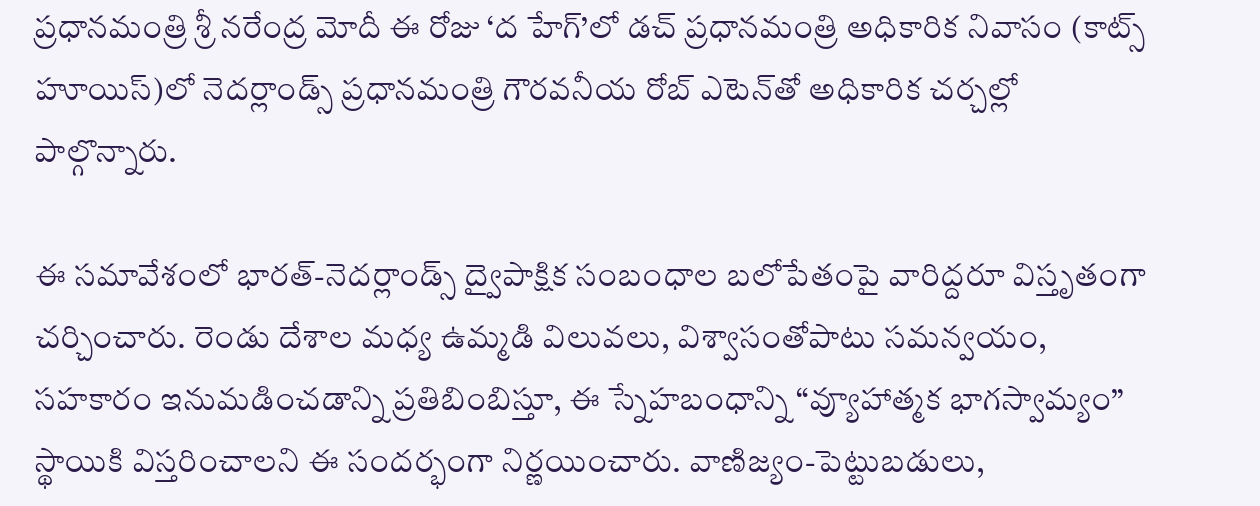ప్రధానమంత్రి శ్రీ నరేంద్ర మోదీ ఈ రోజు ‘ద హేగ్‌’లో డచ్ ప్రధానమంత్రి అధికారిక నివాసం (కాట్స్‌ హూయిస్)లో నెదర్లాండ్స్ ప్రధానమంత్రి గౌరవనీయ రోబ్‌ ఎటెన్‌తో అధికారిక చర్చల్లో పాల్గొన్నారు.

ఈ సమావేశంలో భారత్-నెదర్లాండ్స్ ద్వైపాక్షిక సంబంధాల బలోపేతంపై వారిద్దరూ విస్తృతంగా చర్చించారు. రెండు దేశాల మధ్య ఉమ్మడి విలువలు, విశ్వాసంతోపాటు సమన్వయం, సహకారం ఇనుమడించడాన్ని ప్రతిబింబిస్తూ, ఈ స్నేహబంధాన్ని “వ్యూహాత్మక భాగస్వామ్యం” స్థాయికి విస్తరించాలని ఈ సందర్భంగా నిర్ణయించారు. వాణిజ్యం-పెట్టుబడులు,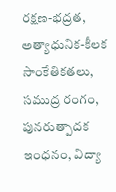రక్షణ-భద్రత, అత్యాధునిక-కీలక సాంకేతికతలు, సముద్ర రంగం, పునరుత్పాదక ఇంధనం, విద్యా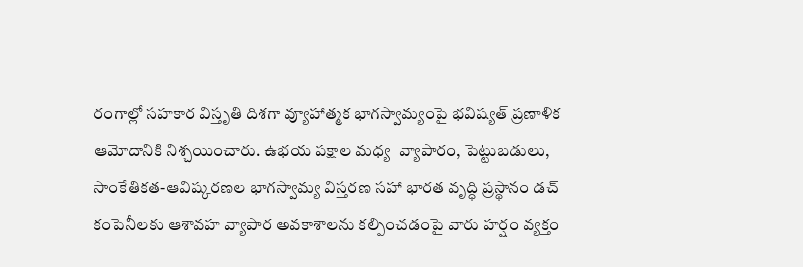రంగాల్లో సహకార విస్తృతి దిశగా వ్యూహాత్మక భాగస్వామ్యంపై భవిష్యత్‌ ప్రణాళిక ఆమోదానికి నిశ్చయించారు. ఉభయ పక్షాల మధ్య  వ్యాపారం, పెట్టుబడులు, సాంకేతికత-ఆవిష్కరణల భాగస్వామ్య విస్తరణ సహా భారత వృద్ధి ప్రస్థానం డచ్ కంపెనీలకు ఆశావహ వ్యాపార అవకాశాలను కల్పించడంపై వారు హర్షం వ్యక్తం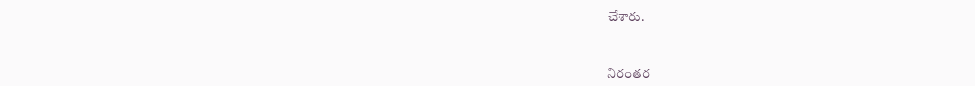చేశారు.



నిరంతర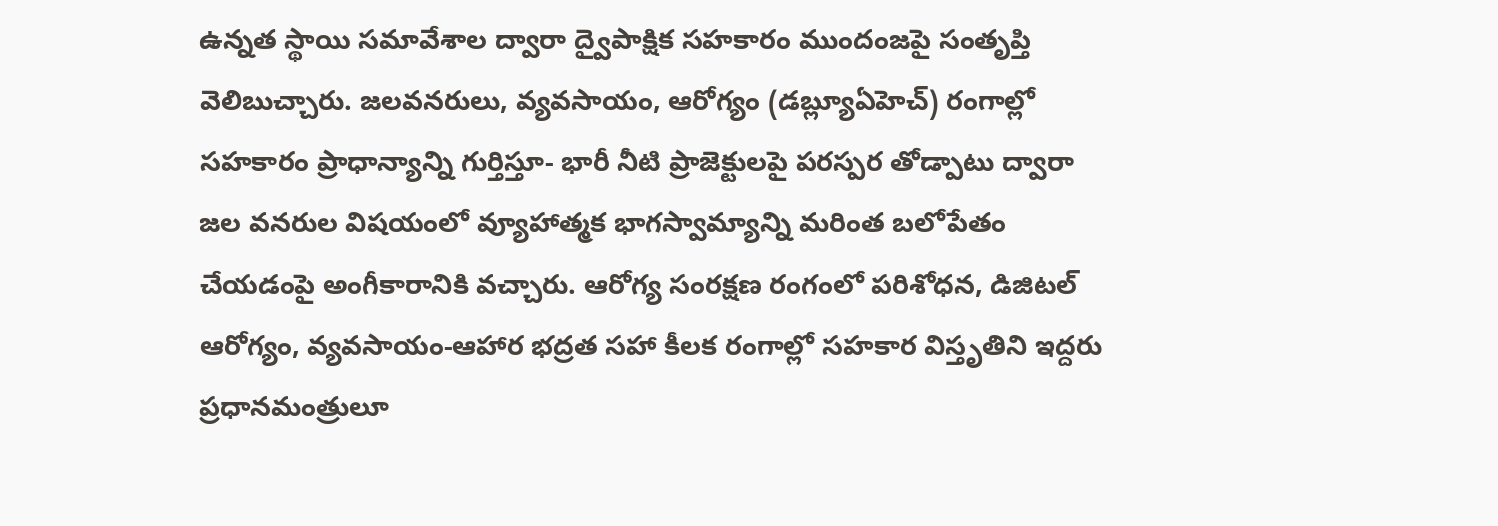ఉన్నత స్థాయి సమావేశాల ద్వారా ద్వైపాక్షిక సహకారం ముందంజపై సంతృప్తి వెలిబుచ్చారు. జలవనరులు, వ్యవసాయం, ఆరోగ్యం (డబ్ల్యూఏహెచ్‌) రంగాల్లో సహకారం ప్రాధాన్యాన్ని గుర్తిస్తూ- భారీ నీటి ప్రాజెక్టులపై పరస్పర తోడ్పాటు ద్వారా జల వనరుల విషయంలో వ్యూహాత్మక భాగస్వామ్యాన్ని మరింత బలోపేతం చేయడంపై అంగీకారానికి వచ్చారు. ఆరోగ్య సంరక్షణ రంగంలో పరిశోధన, డిజిటల్ ఆరోగ్యం, వ్యవసాయం-ఆహార భద్రత సహా కీలక రంగాల్లో సహకార విస్తృతిని ఇద్దరు ప్రధానమంత్రులూ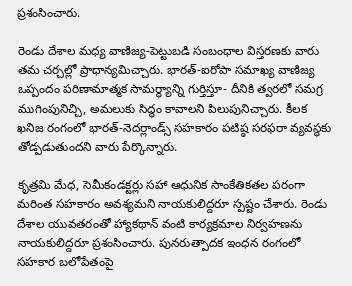ప్రశంసించారు.

రెండు దేశాల మధ్య వాణిజ్య-పెట్టుబడి సంబంధాల విస్తరణకు వారు తమ చర్చల్లో ప్రాధాన్యమిచ్చారు. భారత్-ఐరోపా సమాఖ్య వాణిజ్య ఒప్పందం పరిణామాత్మక సామర్థ్యాన్ని గుర్తిస్తూ- దీనికి త్వరలో సమగ్ర ముగింపునిచ్చి, అమలుకు సిద్ధం కావాలని పిలుపునిచ్చారు. కీలక ఖనిజ రంగంలో భారత్-నెదర్లాండ్స్ సహకారం పటిష్ఠ సరఫరా వ్యవస్థకు తోడ్పడుతుందని వారు పేర్కొన్నారు.

కృత్రమి మేధ, సెమీకండక్టర్లు సహా ఆధునిక సాంకేతికతల పరంగా మరింత సహకారం అవశ్యమని నాయకులిద్దరూ స్పష్టం చేశారు. రెండు దేశాల యువతరంతో హ్యాకథాన్‌ వంటి కార్యక్రమాల నిర్వహణను నాయకులిద్దరూ ప్రశంసించారు. పునరుత్పాదక ఇంధన రంగంలో సహకార బలోపేతంపై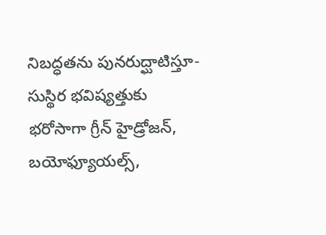నిబద్ధతను పునరుద్ఘాటిస్తూ- సుస్థిర భవిష్యత్తుకు భరోసాగా గ్రీన్ హైడ్రోజన్, బయోఫ్యూయల్స్,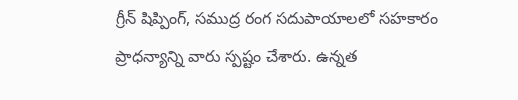గ్రీన్ షిప్పింగ్, సముద్ర రంగ సదుపాయాలలో సహకారం ప్రాధన్యాన్ని వారు స్పష్టం చేశారు. ఉన్నత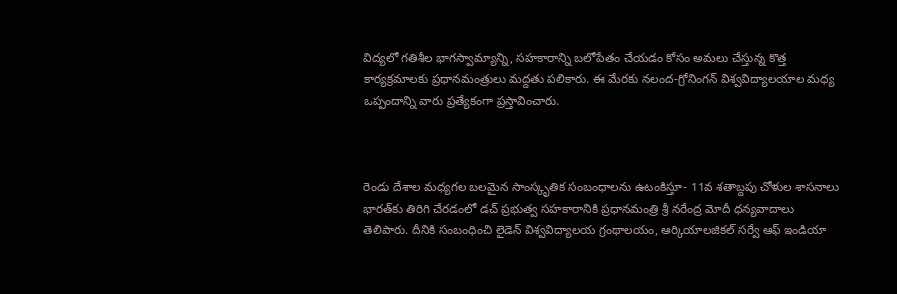విద్యలో గతిశీల భాగస్వామ్యాన్ని, సహకారాన్ని బలోపేతం చేయడం కోసం అమలు చేస్తున్న కొత్త కార్యక్రమాలకు ప్రధానమంత్రులు మద్దతు పలికారు. ఈ మేరకు నలంద-గ్రోనింగన్ విశ్వవిద్యాలయాల మధ్య ఒప్పందాన్ని వారు ప్రత్యేకంగా ప్రస్తావించారు.



రెండు దేశాల మధ్యగల బలమైన సాంస్కృతిక సంబంధాలను ఉటంకిస్తూ- 11వ శతాబ్దపు చోళుల శాసనాలు భారత్‌కు తిరిగి చేరడంలో డచ్ ప్రభుత్వ సహకారానికి ప్రధానమంత్రి శ్రీ నరేంద్ర మోదీ ధన్యవాదాలు తెలిపారు. దీనికి సంబంధించి లైడెన్ విశ్వవిద్యాలయ గ్రంథాలయం, ఆర్కియాలజికల్ సర్వే ఆఫ్ ఇండియా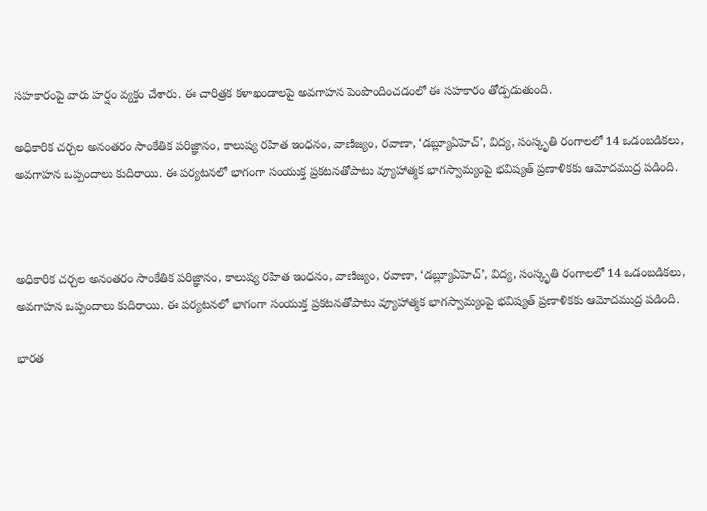సహకారంపై వారు హర్షం వ్యక్తం చేశారు. ఈ చారిత్రక కళాఖండాలపై అవగాహన పెంపొందించడంలో ఈ సహకారం తోడ్పడుతుంది.

అధికారిక చర్చల అనంతరం సాంకేతిక పరిజ్ఞానం, కాలుష్య రహిత ఇంధనం, వాణిజ్యం, రవాణా, ‘డబ్ల్యూఏహెచ్‌’, విద్య, సంస్కృతి రంగాలలో 14 ఒడంబడికలు, అవగాహన ఒప్పందాలు కుదిరాయి. ఈ పర్యటనలో భాగంగా సంయుక్త ప్రకటనతోపాటు వ్యూహాత్మక భాగస్వామ్యంపై భవిష్యత్‌ ప్రణాళికకు ఆమోదముద్ర పడింది.



అధికారిక చర్చల అనంతరం సాంకేతిక పరిజ్ఞానం, కాలుష్య రహిత ఇంధనం, వాణిజ్యం, రవాణా, ‘డబ్ల్యూఏహెచ్‌’, విద్య, సంస్కృతి రంగాలలో 14 ఒడంబడికలు, అవగాహన ఒప్పందాలు కుదిరాయి. ఈ పర్యటనలో భాగంగా సంయుక్త ప్రకటనతోపాటు వ్యూహాత్మక భాగస్వామ్యంపై భవిష్యత్‌ ప్రణాళికకు ఆమోదముద్ర పడింది.

భారత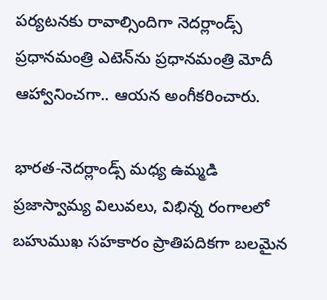పర్యటనకు రావాల్సిందిగా నెదర్లాండ్స్ ప్రధానమంత్రి ఎటెన్‌ను ప్రధానమంత్రి మోదీ ఆహ్వానించగా.. ఆయన అంగీకరించారు.

భారత-నెదర్లాండ్స్ మధ్య ఉమ్మడి ప్రజాస్వామ్య విలువలు, విభిన్న రంగాలలో బహుముఖ సహకారం ప్రాతిపదికగా బలమైన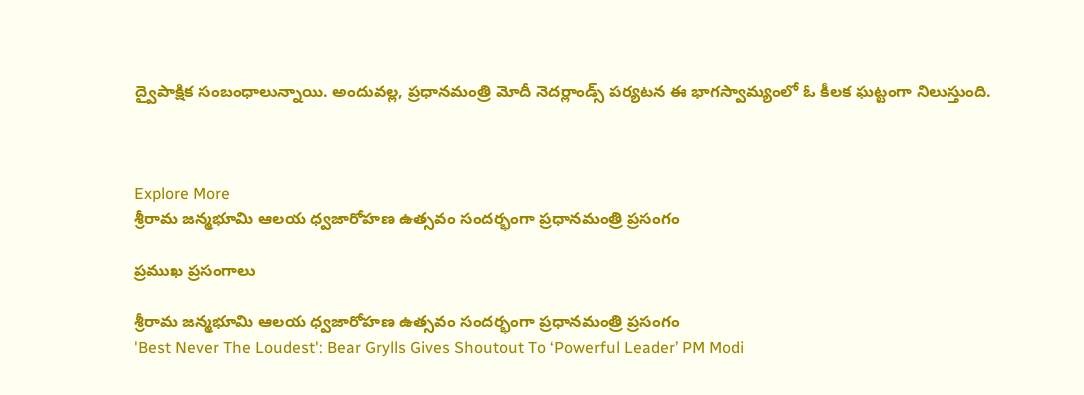ద్వైపాక్షిక సంబంధాలున్నాయి. అందువల్ల, ప్రధానమంత్రి మోదీ నెదర్లాండ్స్ పర్యటన ఈ భాగస్వామ్యంలో ఓ కీలక ఘట్టంగా నిలుస్తుంది.



Explore More
శ్రీరామ జన్మభూమి ఆలయ ధ్వజారోహణ ఉత్సవం సందర్భంగా ప్రధానమంత్రి ప్రసంగం

ప్రముఖ ప్రసంగాలు

శ్రీరామ జన్మభూమి ఆలయ ధ్వజారోహణ ఉత్సవం సందర్భంగా ప్రధానమంత్రి ప్రసంగం
'Best Never The Loudest': Bear Grylls Gives Shoutout To ‘Powerful Leader’ PM Modi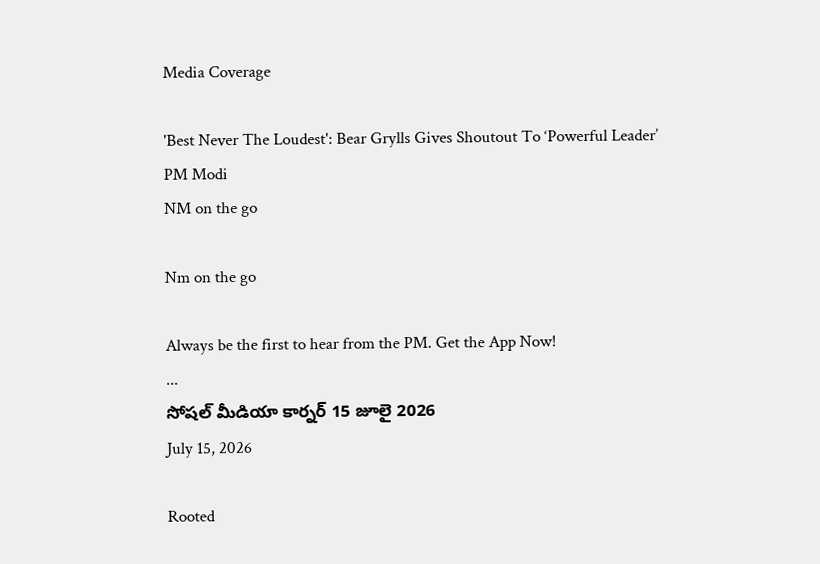Media Coverage

'Best Never The Loudest': Bear Grylls Gives Shoutout To ‘Powerful Leader’ PM Modi
NM on the go

Nm on the go

Always be the first to hear from the PM. Get the App Now!
...
సోషల్ మీడియా కార్నర్ 15 జూలై 2026
July 15, 2026

Rooted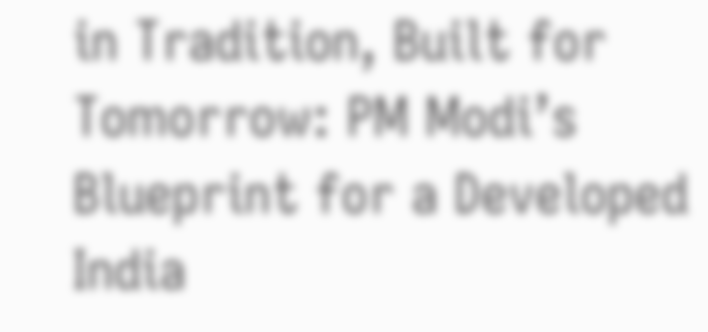in Tradition, Built for Tomorrow: PM Modi’s Blueprint for a Developed India